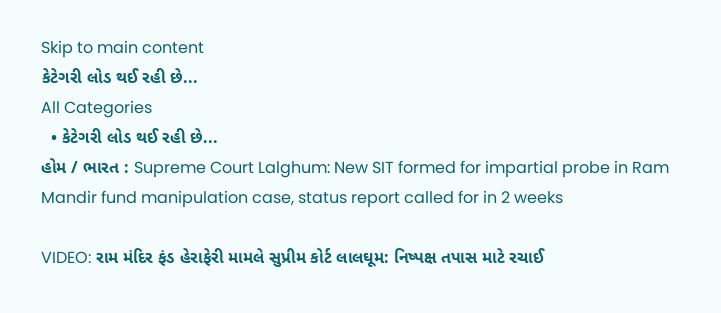Skip to main content
કેટેગરી લોડ થઈ રહી છે...
All Categories
  • કેટેગરી લોડ થઈ રહી છે...
હોમ / ભારત : Supreme Court Lalghum: New SIT formed for impartial probe in Ram Mandir fund manipulation case, status report called for in 2 weeks

VIDEO: રામ મંદિર ફંડ હેરાફેરી મામલે સુપ્રીમ કોર્ટ લાલઘૂમ: નિષ્પક્ષ તપાસ માટે રચાઈ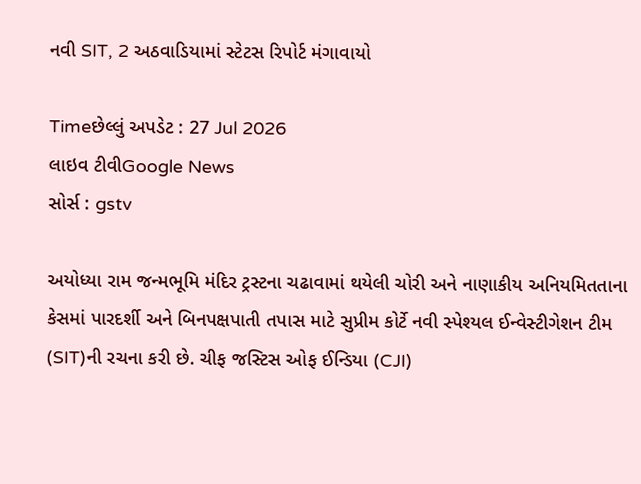નવી SIT, 2 અઠવાડિયામાં સ્ટેટસ રિપોર્ટ મંગાવાયો

Timeછેલ્લું અપડેટ : 27 Jul 2026
લાઇવ ટીવીGoogle News
સોર્સ : gstv

અયોધ્યા રામ જન્મભૂમિ મંદિર ટ્રસ્ટના ચઢાવામાં થયેલી ચોરી અને નાણાકીય અનિયમિતતાના કેસમાં પારદર્શી અને બિનપક્ષપાતી તપાસ માટે સુપ્રીમ કોર્ટે નવી સ્પેશ્યલ ઈન્વેસ્ટીગેશન ટીમ (SIT)ની રચના કરી છે. ચીફ જસ્ટિસ ઓફ ઈન્ડિયા (CJI)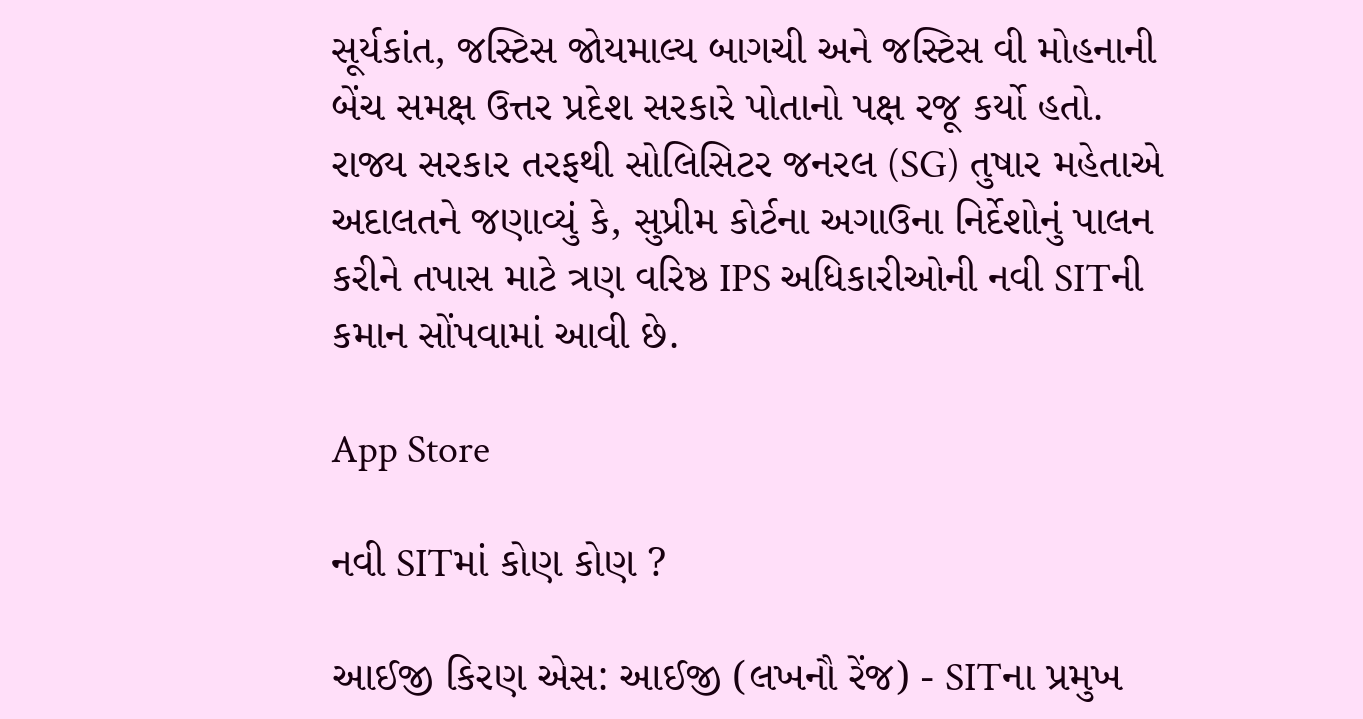સૂર્યકાંત, જસ્ટિસ જોયમાલ્ય બાગચી અને જસ્ટિસ વી મોહનાની બેંચ સમક્ષ ઉત્તર પ્રદેશ સરકારે પોતાનો પક્ષ રજૂ કર્યો હતો. રાજ્ય સરકાર તરફથી સોલિસિટર જનરલ (SG) તુષાર મહેતાએ અદાલતને જણાવ્યું કે, સુપ્રીમ કોર્ટના અગાઉના નિર્દેશોનું પાલન કરીને તપાસ માટે ત્રણ વરિષ્ઠ IPS અધિકારીઓની નવી SITની કમાન સોંપવામાં આવી છે.

App Store

નવી SITમાં કોણ કોણ ?

આઈજી કિરણ એસ: આઈજી (લખનૌ રેંજ) - SITના પ્રમુખ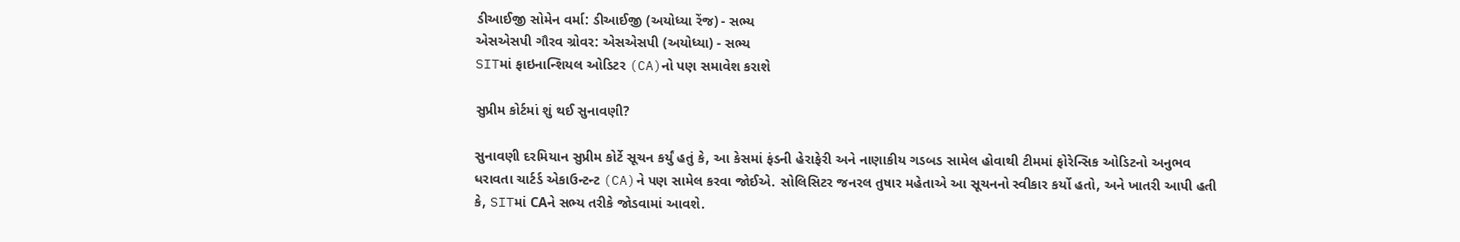ડીઆઈજી સોમેન વર્મા: ડીઆઈજી (અયોધ્યા રેંજ) - સભ્ય
એસએસપી ગૌરવ ગ્રોવર: એસએસપી (અયોધ્યા) - સભ્ય
SITમાં ફાઇનાન્શિયલ ઓડિટર (CA)નો પણ સમાવેશ કરાશે

સુપ્રીમ કોર્ટમાં શું થઈ સુનાવણી?

સુનાવણી દરમિયાન સુપ્રીમ કોર્ટે સૂચન કર્યું હતું કે, આ કેસમાં ફંડની હેરાફેરી અને નાણાકીય ગડબડ સામેલ હોવાથી ટીમમાં ફોરેન્સિક ઓડિટનો અનુભવ ધરાવતા ચાર્ટર્ડ એકાઉન્ટન્ટ (CA)ને પણ સામેલ કરવા જોઈએ. સોલિસિટર જનરલ તુષાર મહેતાએ આ સૂચનનો સ્વીકાર કર્યો હતો, અને ખાતરી આપી હતી કે, SITમાં CAને સભ્ય તરીકે જોડવામાં આવશે.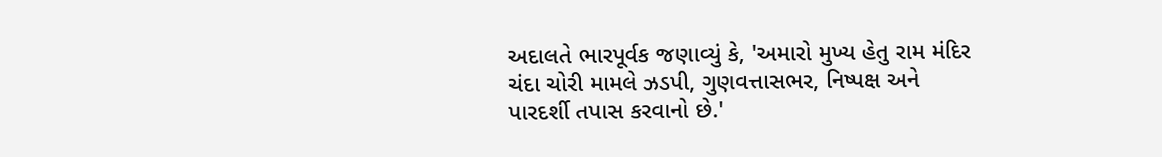અદાલતે ભારપૂર્વક જણાવ્યું કે, 'અમારો મુખ્ય હેતુ રામ મંદિર ચંદા ચોરી મામલે ઝડપી, ગુણવત્તાસભર, નિષ્પક્ષ અને પારદર્શી તપાસ કરવાનો છે.'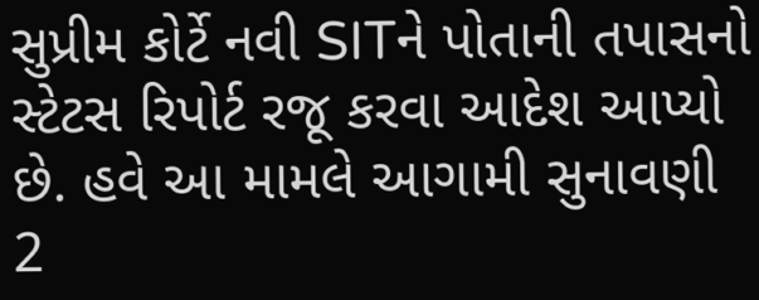સુપ્રીમ કોર્ટે નવી SITને પોતાની તપાસનો સ્ટેટસ રિપોર્ટ રજૂ કરવા આદેશ આપ્યો છે. હવે આ મામલે આગામી સુનાવણી 2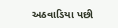અઠવાડિયા પછી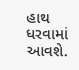હાથ ધરવામાં આવશે.